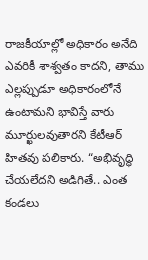రాజకీయాల్లో అధికారం అనేది ఎవరికీ శాశ్వతం కాదని, తాము ఎల్లప్పుడూ అధికారంలోనే ఉంటామని భావిస్తే వారు మూర్ఖులవుతారని కేటీఆర్ హితవు పలికారు. “అభివృద్ధి చేయలేదని అడిగితే.. ఎంత కండలు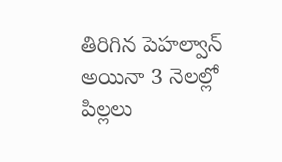తిరిగిన పెహల్వాన్ అయినా 3 నెలల్లో పిల్లలు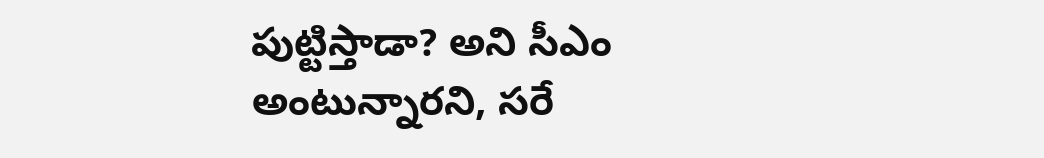పుట్టిస్తాడా? అని సీఎం అంటున్నారని, సరే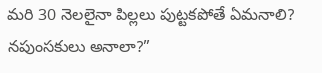మరి 30 నెలలైనా పిల్లలు పుట్టకపోతే ఏమనాలి? నపుంసకులు అనాలా?”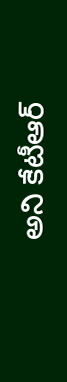అని కేటీఆర్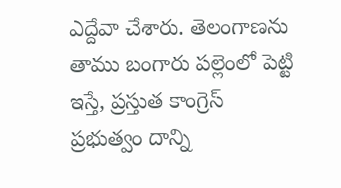ఎద్దేవా చేశారు. తెలంగాణను తాము బంగారు పల్లెంలో పెట్టి ఇస్తే, ప్రస్తుత కాంగ్రెస్ ప్రభుత్వం దాన్ని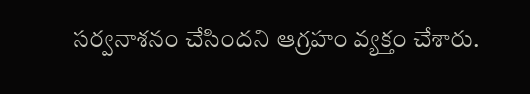సర్వనాశనం చేసిందని ఆగ్రహం వ్యక్తం చేశారు.